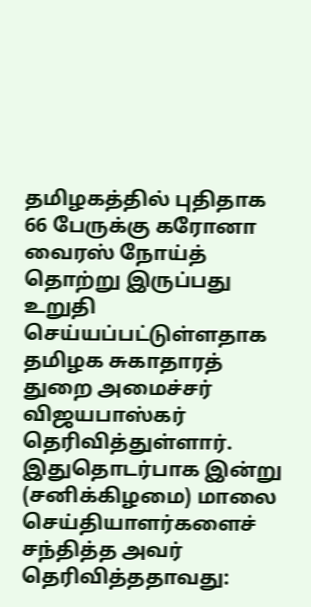தமிழகத்தில் புதிதாக 66 பேருக்கு கரோனா வைரஸ் நோய்த் தொற்று இருப்பது உறுதி செய்யப்பட்டுள்ளதாக தமிழக சுகாதாரத் துறை அமைச்சர் விஜயபாஸ்கர் தெரிவித்துள்ளார்.
இதுதொடர்பாக இன்று (சனிக்கிழமை) மாலை செய்தியாளர்களைச் சந்தித்த அவர் தெரிவித்ததாவது: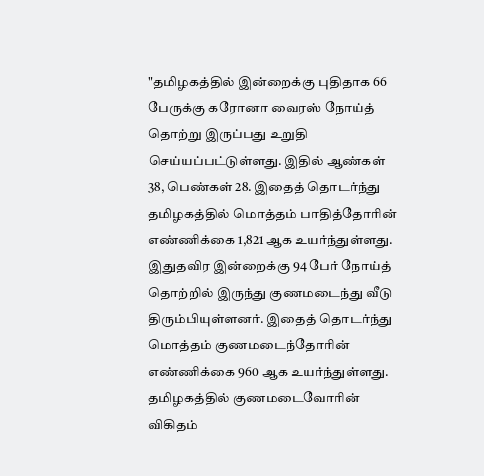"தமிழகத்தில் இன்றைக்கு புதிதாக 66 பேருக்கு கரோனா வைரஸ் நோய்த் தொற்று இருப்பது உறுதி செய்யப்பட்டுள்ளது. இதில் ஆண்கள் 38, பெண்கள் 28. இதைத் தொடர்ந்து தமிழகத்தில் மொத்தம் பாதித்தோரின் எண்ணிக்கை 1,821 ஆக உயர்ந்துள்ளது.
இதுதவிர இன்றைக்கு 94 பேர் நோய்த் தொற்றில் இருந்து குணமடைந்து வீடு திரும்பியுள்ளனர். இதைத் தொடர்ந்து மொத்தம் குணமடைந்தோரின் எண்ணிக்கை 960 ஆக உயர்ந்துள்ளது. தமிழகத்தில் குணமடைவோரின் விகிதம்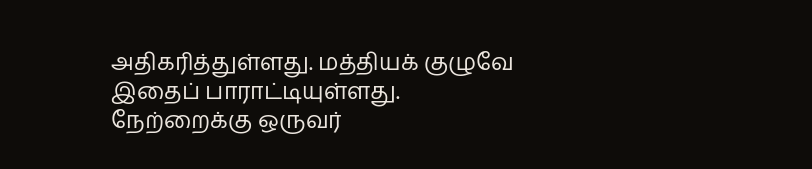அதிகரித்துள்ளது. மத்தியக் குழுவே இதைப் பாராட்டியுள்ளது.
நேற்றைக்கு ஒருவர்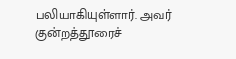பலியாகியுள்ளார். அவர் குன்றத்தூரைச்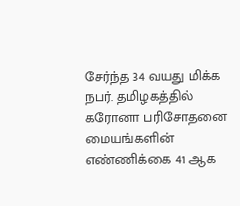சேர்ந்த 34 வயது மிக்க நபர். தமிழகத்தில் கரோனா பரிசோதனை மையங்களின் எண்ணிக்கை 41 ஆக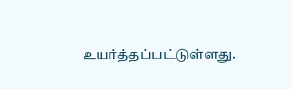உயர்த்தப்பட்டுள்ளது.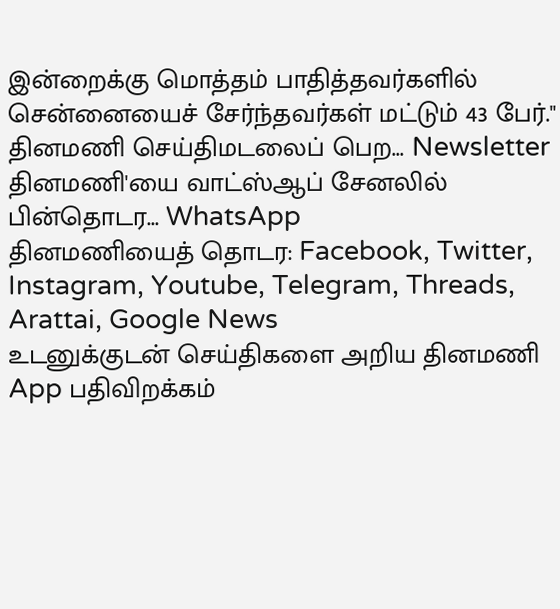இன்றைக்கு மொத்தம் பாதித்தவர்களில் சென்னையைச் சேர்ந்தவர்கள் மட்டும் 43 பேர்."
தினமணி செய்திமடலைப் பெற... Newsletter
தினமணி'யை வாட்ஸ்ஆப் சேனலில் பின்தொடர... WhatsApp
தினமணியைத் தொடர: Facebook, Twitter, Instagram, Youtube, Telegram, Threads, Arattai, Google News
உடனுக்குடன் செய்திகளை அறிய தினமணி App பதிவிறக்கம்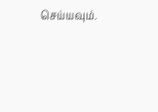செய்யவும்.